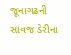જૂનાગઢની સાવજ ડેરીના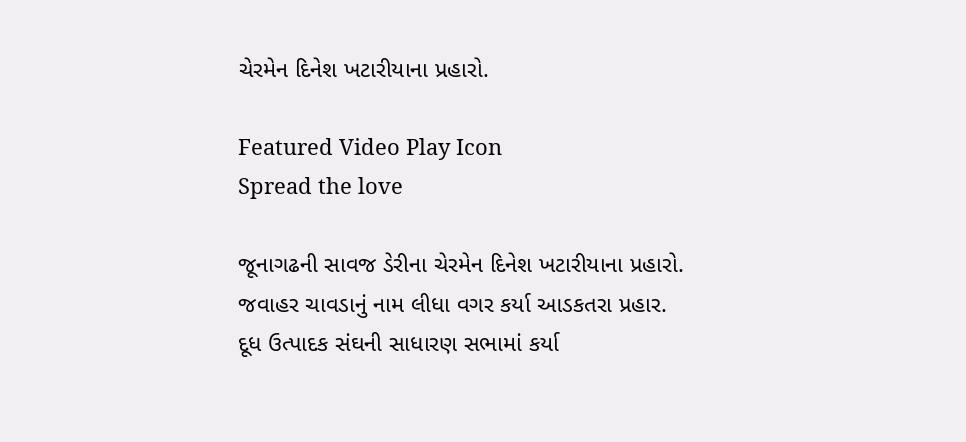ચેરમેન દિનેશ ખટારીયાના પ્રહારો.

Featured Video Play Icon
Spread the love

જૂનાગઢની સાવજ ડેરીના ચેરમેન દિનેશ ખટારીયાના પ્રહારો.
જવાહર ચાવડાનું નામ લીધા વગર કર્યા આડકતરા પ્રહાર.
દૂધ ઉત્પાદક સંઘની સાધારણ સભામાં કર્યા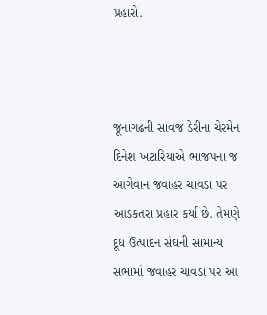પ્રહારો.



જૂનાગઢની સાવજ ડેરીના ચેરમેન દિનેશ ખટારિયાએ ભાજપના જ આગેવાન જવાહર ચાવડા પર આડકતરા પ્રહાર કર્યા છે. તેમણે દૂધ ઉત્પાદન સંઘની સામાન્ય સભામાં જવાહર ચાવડા પર આ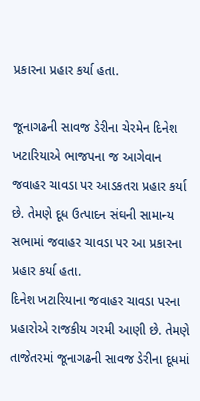પ્રકારના પ્રહાર કર્યા હતા.

જૂનાગઢની સાવજ ડેરીના ચેરમેન દિનેશ ખટારિયાએ ભાજપના જ આગેવાન જવાહર ચાવડા પર આડકતરા પ્રહાર કર્યા છે. તેમણે દૂધ ઉત્પાદન સંઘની સામાન્ય સભામાં જવાહર ચાવડા પર આ પ્રકારના પ્રહાર કર્યા હતા.
દિનેશ ખટારિયાના જવાહર ચાવડા પરના પ્રહારોએ રાજકીય ગરમી આણી છે. તેમણે તાજેતરમાં જૂનાગઢની સાવજ ડેરીના દૂધમાં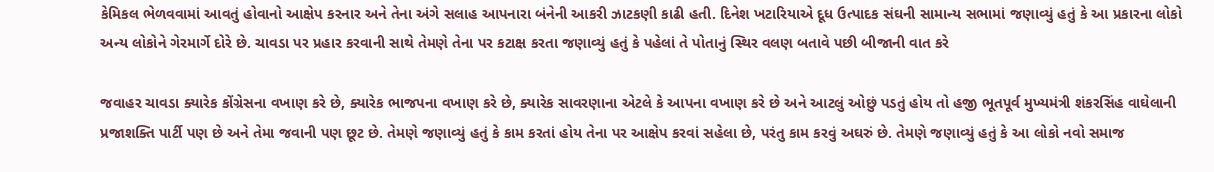કેમિકલ ભેળવવામાં આવતું હોવાનો આક્ષેપ કરનાર અને તેના અંગે સલાહ આપનારા બંનેની આકરી ઝાટકણી કાઢી હતી. દિનેશ ખટારિયાએ દૂધ ઉત્પાદક સંઘની સામાન્ય સભામાં જણાવ્યું હતું કે આ પ્રકારના લોકો અન્ય લોકોને ગેરમાર્ગે દોરે છે. ચાવડા પર પ્રહાર કરવાની સાથે તેમણે તેના પર કટાક્ષ કરતા જણાવ્યું હતું કે પહેલાં તે પોતાનું સ્થિર વલણ બતાવે પછી બીજાની વાત કરે

જવાહર ચાવડા ક્યારેક કોંગ્રેસના વખાણ કરે છે, ક્યારેક ભાજપના વખાણ કરે છે, ક્યારેક સાવરણાના એટલે કે આપના વખાણ કરે છે અને આટલું ઓછું પડતું હોય તો હજી ભૂતપૂર્વ મુખ્યમંત્રી શંકરસિંહ વાઘેલાની પ્રજાશક્તિ પાર્ટી પણ છે અને તેમા જવાની પણ છૂટ છે. તેમણે જણાવ્યું હતું કે કામ કરતાં હોય તેના પર આક્ષેપ કરવાં સહેલા છે, પરંતુ કામ કરવું અઘરું છે. તેમણે જણાવ્યું હતું કે આ લોકો નવો સમાજ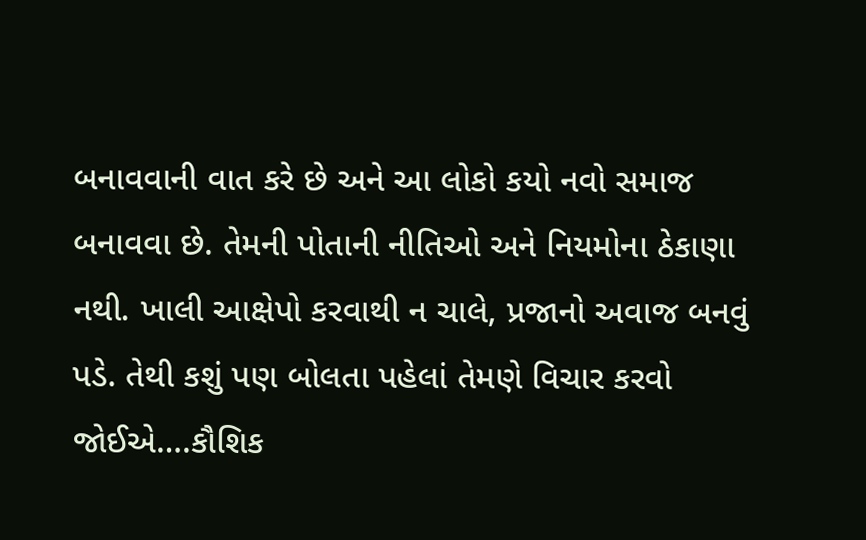બનાવવાની વાત કરે છે અને આ લોકો કયો નવો સમાજ બનાવવા છે. તેમની પોતાની નીતિઓ અને નિયમોના ઠેકાણા નથી. ખાલી આક્ષેપો કરવાથી ન ચાલે, પ્રજાનો અવાજ બનવું પડે. તેથી કશું પણ બોલતા પહેલાં તેમણે વિચાર કરવો જોઈએ….કૌશિક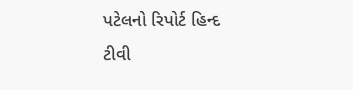પટેલનો રિપોર્ટ હિન્દ ટીવી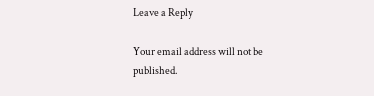Leave a Reply

Your email address will not be published.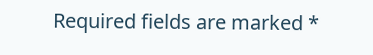Required fields are marked *